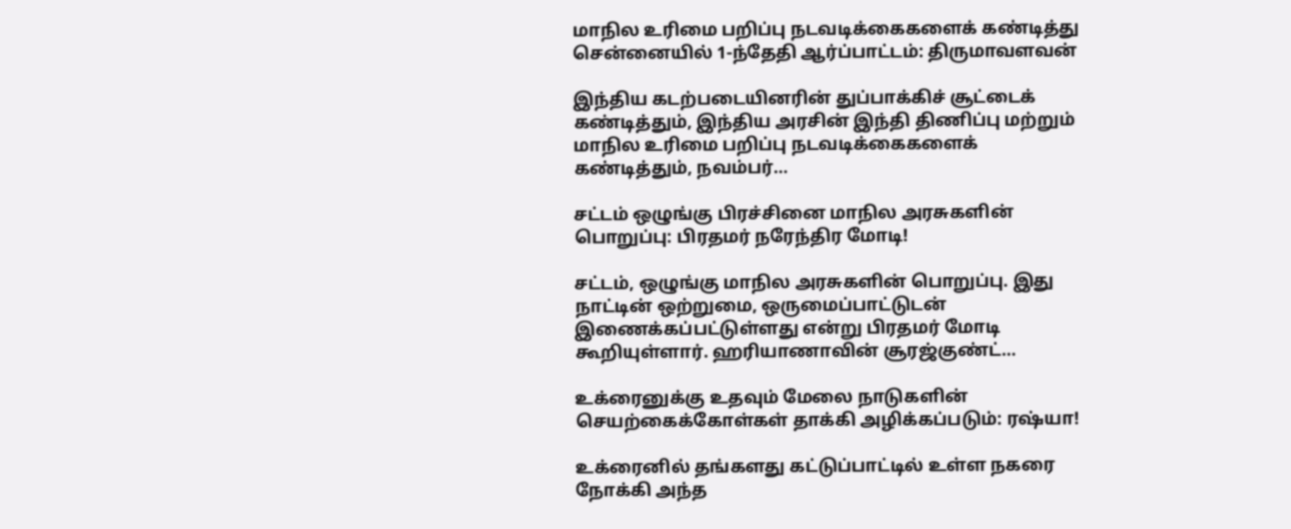மாநில உரிமை பறிப்பு நடவடிக்கைகளைக் கண்டித்து சென்னையில் 1-ந்தேதி ஆர்ப்பாட்டம்: திருமாவளவன்

இந்திய கடற்படையினரின் துப்பாக்கிச் சூட்டைக் கண்டித்தும், இந்திய அரசின் இந்தி திணிப்பு மற்றும் மாநில உரிமை பறிப்பு நடவடிக்கைகளைக் கண்டித்தும், நவம்பர்…

சட்டம் ஒழுங்கு பிரச்சினை மாநில அரசுகளின் பொறுப்பு: பிரதமர் நரேந்திர மோடி!

சட்டம், ஒழுங்கு மாநில அரசுகளின் பொறுப்பு. இது நாட்டின் ஒற்றுமை, ஒருமைப்பாட்டுடன் இணைக்கப்பட்டுள்ளது என்று பிரதமர் மோடி கூறியுள்ளார். ஹரியாணாவின் சூரஜ்குண்ட்…

உக்ரைனுக்கு உதவும் மேலை நாடுகளின் செயற்கைக்கோள்கள் தாக்கி அழிக்கப்படும்: ரஷ்யா!

உக்ரைனில் தங்களது கட்டுப்பாட்டில் உள்ள நகரை நோக்கி அந்த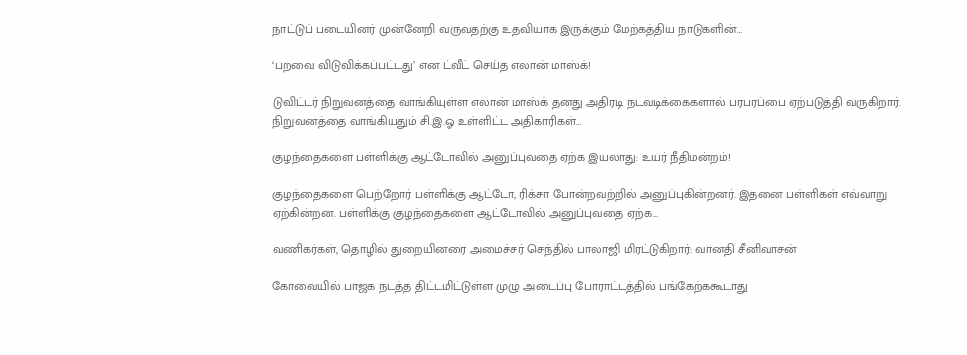நாட்டுப் படையினர் முன்னேறி வருவதற்கு உதவியாக இருக்கும் மேற்கத்திய நாடுகளின்…

‘பறவை விடுவிக்கப்பட்டது’ என ட்வீட் செய்த எலான் மாஸ்க்!

டுவிட்டர் நிறுவனத்தை வாங்கியுள்ள எலான் மாஸ்க் தனது அதிரடி நடவடிக்கைகளால் பரபரப்பை ஏற்படுத்தி வருகிறார். நிறுவனத்தை வாங்கியதும் சி.இ.ஓ உள்ளிட்ட அதிகாரிகள்…

குழந்தைகளை பள்ளிக்கு ஆட்டோவில் அனுப்புவதை ஏற்க இயலாது: உயர் நீதிமன்றம்!

குழந்தைகளை பெற்றோர் பள்ளிக்கு ஆட்டோ, ரிக்சா போன்றவற்றில் அனுப்புகின்றனர். இதனை பள்ளிகள் எவ்வாறு ஏற்கின்றன. பள்ளிக்கு குழந்தைகளை ஆட்டோவில் அனுப்புவதை ஏற்க…

வணிகர்கள், தொழில் துறையினரை அமைச்சர் செந்தில் பாலாஜி மிரட்டுகிறார்: வானதி சீனிவாசன்

கோவையில் பாஜக நடத்த திட்டமிட்டுள்ள முழு அடைப்பு போராட்டத்தில் பங்கேற்ககூடாது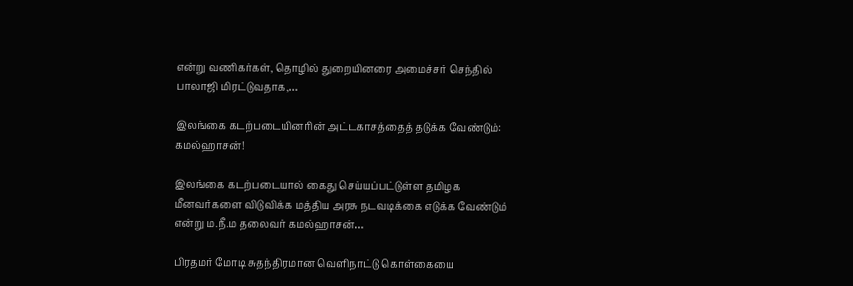என்று வணிகர்கள், தொழில் துறையினரை அமைச்சர் செந்தில் பாலாஜி மிரட்டுவதாக,…

இலங்கை கடற்படையினரின் அட்டகாசத்தைத் தடுக்க வேண்டும்: கமல்ஹாசன்!

இலங்கை கடற்படையால் கைது செய்யப்பட்டுள்ள தமிழக மீனவர்களை விடுவிக்க மத்திய அரசு நடவடிக்கை எடுக்க வேண்டும் என்று ம.நீ.ம தலைவர் கமல்ஹாசன்…

பிரதமர் மோடி சுதந்திரமான வெளிநாட்டு கொள்கையை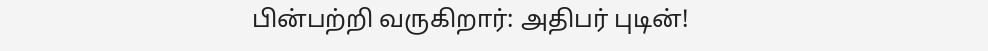பின்பற்றி வருகிறார்: அதிபர் புடின்!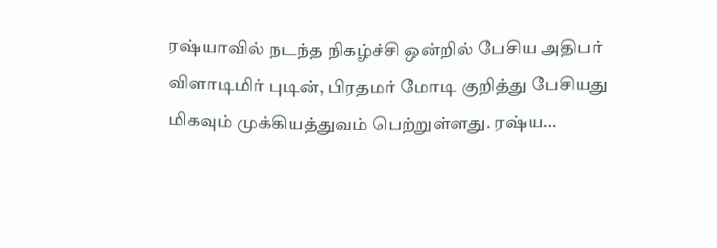ரஷ்யாவில் நடந்த நிகழ்ச்சி ஒன்றில் பேசிய அதிபர் விளாடிமிர் புடின், பிரதமர் மோடி குறித்து பேசியது மிகவும் முக்கியத்துவம் பெற்றுள்ளது. ரஷ்ய…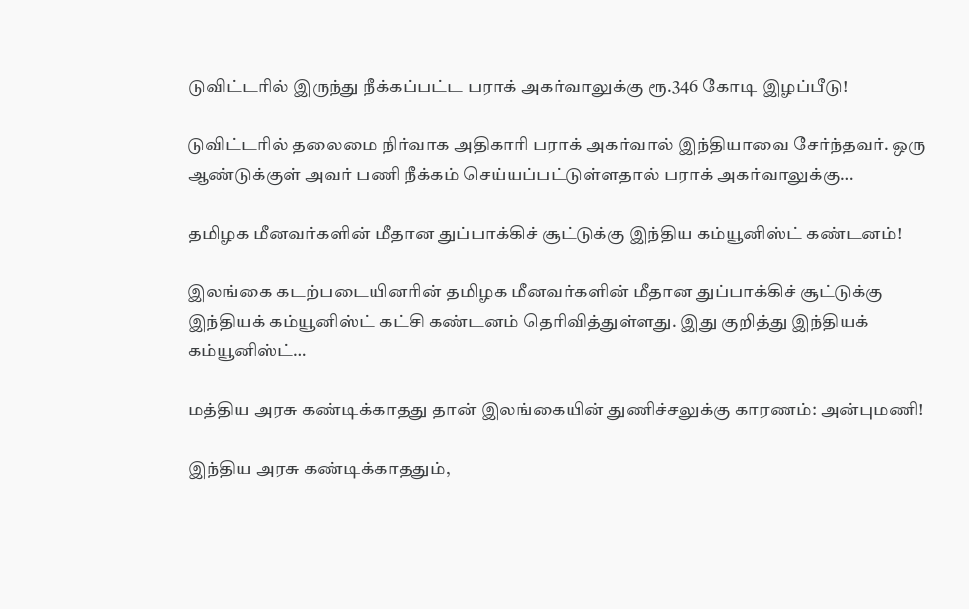டுவிட்டரில் இருந்து நீக்கப்பட்ட பராக் அகர்வாலுக்கு ரூ.346 கோடி இழப்பீடு!

டுவிட்டரில் தலைமை நிர்வாக அதிகாரி பராக் அகர்வால் இந்தியாவை சேர்ந்தவர். ஒரு ஆண்டுக்குள் அவர் பணி நீக்கம் செய்யப்பட்டுள்ளதால் பராக் அகர்வாலுக்கு…

தமிழக மீனவர்களின் மீதான துப்பாக்கிச் சூட்டுக்கு இந்திய கம்யூனிஸ்ட் கண்டனம்!

இலங்கை கடற்படையினரின் தமிழக மீனவர்களின் மீதான துப்பாக்கிச் சூட்டுக்கு இந்தியக் கம்யூனிஸ்ட் கட்சி கண்டனம் தெரிவித்துள்ளது. இது குறித்து இந்தியக் கம்யூனிஸ்ட்…

மத்திய அரசு கண்டிக்காதது தான் இலங்கையின் துணிச்சலுக்கு காரணம்: அன்புமணி!

இந்திய அரசு கண்டிக்காததும்,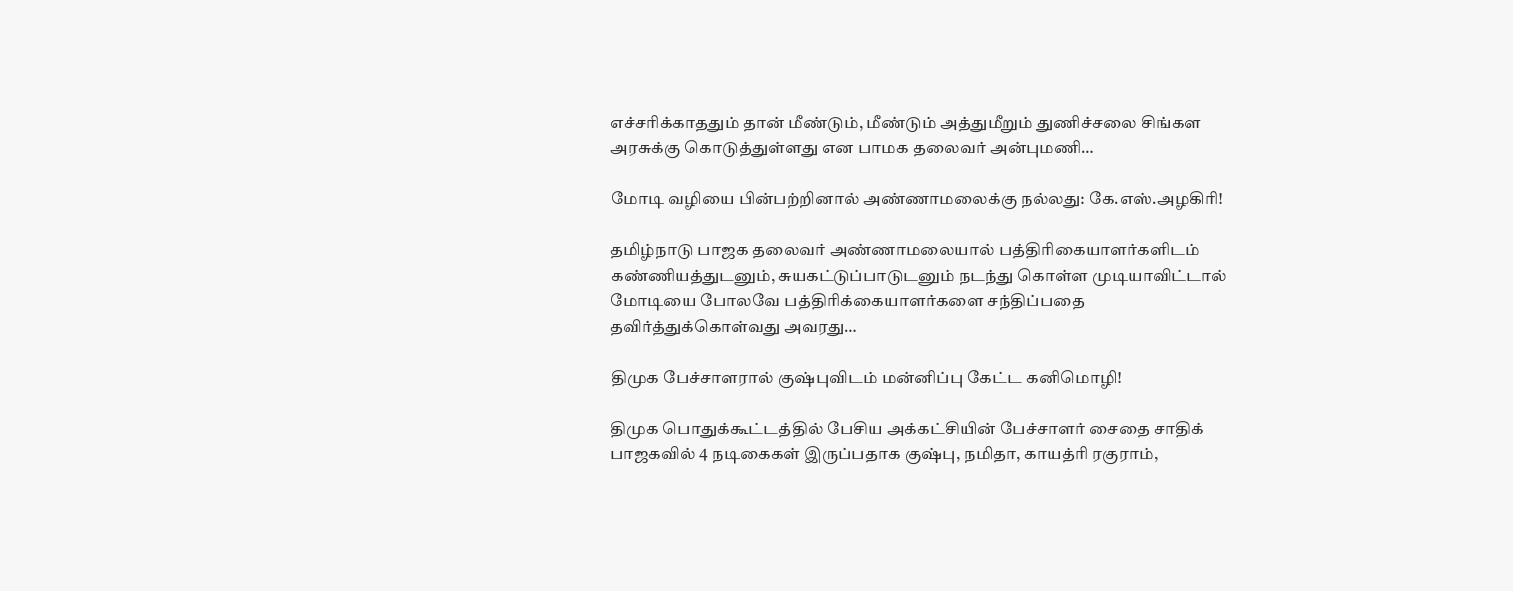எச்சரிக்காததும் தான் மீண்டும், மீண்டும் அத்துமீறும் துணிச்சலை சிங்கள அரசுக்கு கொடுத்துள்ளது என பாமக தலைவர் அன்புமணி…

மோடி வழியை பின்பற்றினால் அண்ணாமலைக்கு நல்லது: கே.எஸ்.அழகிரி!

தமிழ்நாடு பாஜக தலைவர் அண்ணாமலையால் பத்திரிகையாளர்களிடம் கண்ணியத்துடனும், சுயகட்டுப்பாடுடனும் நடந்து கொள்ள முடியாவிட்டால் மோடியை போலவே பத்திரிக்கையாளர்களை சந்திப்பதை தவிர்த்துக்கொள்வது அவரது…

திமுக பேச்சாளரால் குஷ்புவிடம் மன்னிப்பு கேட்ட கனிமொழி!

திமுக பொதுக்கூட்டத்தில் பேசிய அக்கட்சியின் பேச்சாளர் சைதை சாதிக் பாஜகவில் 4 நடிகைகள் இருப்பதாக குஷ்பு, நமிதா, காயத்ரி ரகுராம்,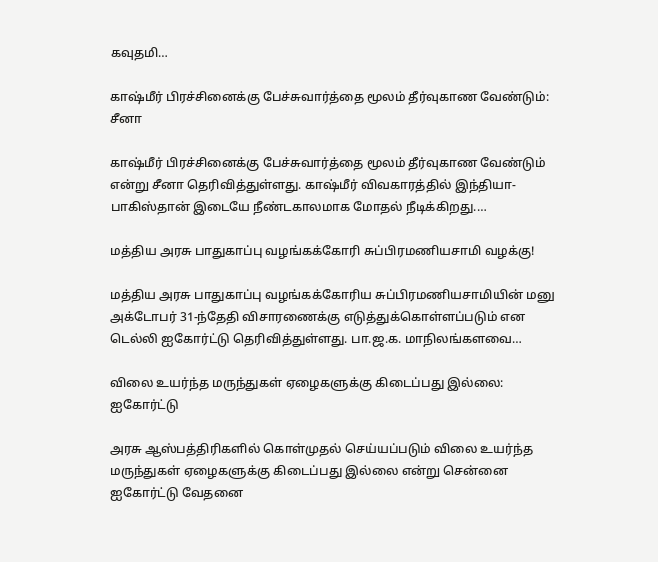கவுதமி…

காஷ்மீர் பிரச்சினைக்கு பேச்சுவார்த்தை மூலம் தீர்வுகாண வேண்டும்: சீனா

காஷ்மீர் பிரச்சினைக்கு பேச்சுவார்த்தை மூலம் தீர்வுகாண வேண்டும் என்று சீனா தெரிவித்துள்ளது. காஷ்மீர் விவகாரத்தில் இந்தியா-பாகிஸ்தான் இடையே நீண்டகாலமாக மோதல் நீடிக்கிறது.…

மத்திய அரசு பாதுகாப்பு வழங்கக்கோரி சுப்பிரமணியசாமி வழக்கு!

மத்திய அரசு பாதுகாப்பு வழங்கக்கோரிய சுப்பிரமணியசாமியின் மனு அக்டோபர் 31-ந்தேதி விசாரணைக்கு எடுத்துக்கொள்ளப்படும் என டெல்லி ஐகோர்ட்டு தெரிவித்துள்ளது. பா.ஜ.க. மாநிலங்களவை…

விலை உயர்ந்த மருந்துகள் ஏழைகளுக்கு கிடைப்பது இல்லை: ஐகோர்ட்டு

அரசு ஆஸ்பத்திரிகளில் கொள்முதல் செய்யப்படும் விலை உயர்ந்த மருந்துகள் ஏழைகளுக்கு கிடைப்பது இல்லை என்று சென்னை ஐகோர்ட்டு வேதனை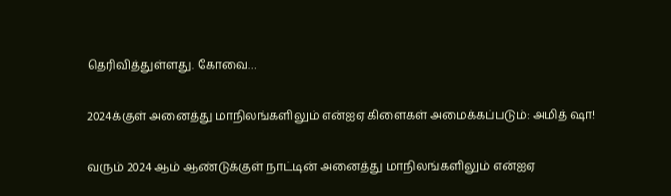தெரிவித்துள்ளது. கோவை…

2024க்குள் அனைத்து மாநிலங்களிலும் என்ஐஏ கிளைகள் அமைக்கப்படும்: அமித் ஷா!

வரும் 2024 ஆம் ஆண்டுக்குள் நாட்டின் அனைத்து மாநிலங்களிலும் என்ஐஏ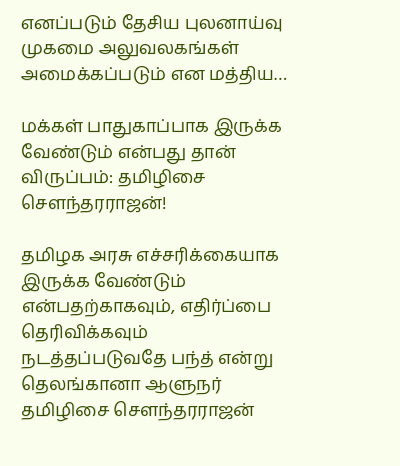எனப்படும் தேசிய புலனாய்வு முகமை அலுவலகங்கள் அமைக்கப்படும் என மத்திய…

மக்கள் பாதுகாப்பாக இருக்க வேண்டும் என்பது தான் விருப்பம்: தமிழிசை செளந்தரராஜன்!

தமிழக அரசு எச்சரிக்கையாக இருக்க வேண்டும் என்பதற்காகவும், எதிர்ப்பை தெரிவிக்கவும் நடத்தப்படுவதே பந்த் என்று தெலங்கானா ஆளுநர் தமிழிசை செளந்தரராஜன்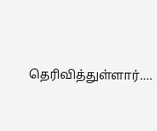தெரிவித்துள்ளார்.…